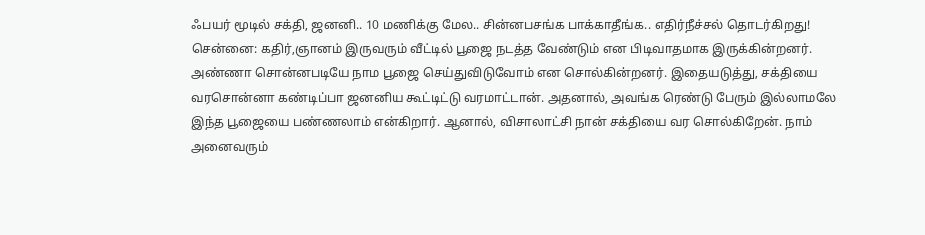ஃபயர் மூடில் சக்தி, ஜனனி.. 10 மணிக்கு மேல.. சின்னபசங்க பாக்காதீங்க.. எதிர்நீச்சல் தொடர்கிறது!
சென்னை: கதிர்,ஞானம் இருவரும் வீட்டில் பூஜை நடத்த வேண்டும் என பிடிவாதமாக இருக்கின்றனர். அண்ணா சொன்னபடியே நாம பூஜை செய்துவிடுவோம் என சொல்கின்றனர். இதையடுத்து, சக்தியை வரசொன்னா கண்டிப்பா ஜனனிய கூட்டிட்டு வரமாட்டான். அதனால், அவங்க ரெண்டு பேரும் இல்லாமலே இந்த பூஜையை பண்ணலாம் என்கிறார். ஆனால், விசாலாட்சி நான் சக்தியை வர சொல்கிறேன். நாம் அனைவரும்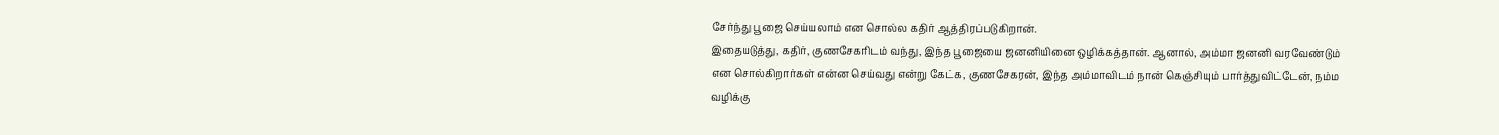சேர்ந்து பூஜை செய்யலாம் என சொல்ல கதிர் ஆத்திரப்படுகிறான்.
இதையடுத்து, கதிர், குணசேகரிடம் வந்து, இந்த பூஜையை ஜனனியினை ஒழிக்கத்தான். ஆனால், அம்மா ஜனனி வரவேண்டும் என சொல்கிறார்கள் என்ன செய்வது என்று கேட்க, குணசேகரன், இந்த அம்மாவிடம் நான் கெஞ்சியும் பார்த்துவிட்டேன், நம்ம வழிக்கு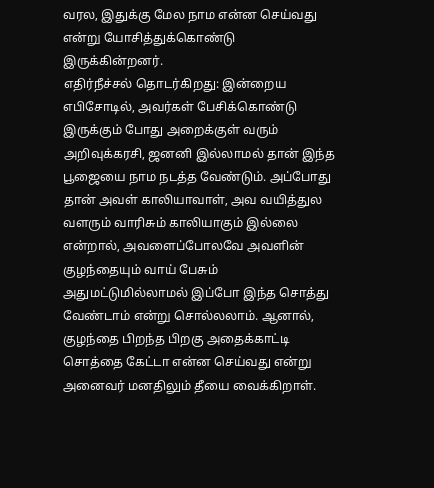வரல, இதுக்கு மேல நாம என்ன செய்வது என்று யோசித்துக்கொண்டு இருக்கின்றனர்.
எதிர்நீச்சல் தொடர்கிறது: இன்றைய எபிசோடில், அவர்கள் பேசிக்கொண்டு இருக்கும் போது அறைக்குள் வரும் அறிவுக்கரசி, ஜனனி இல்லாமல் தான் இந்த பூஜையை நாம நடத்த வேண்டும். அப்போது தான் அவள் காலியாவாள், அவ வயித்துல வளரும் வாரிசும் காலியாகும் இல்லை என்றால், அவளைப்போலவே அவளின் குழந்தையும் வாய் பேசும் அதுமட்டுமில்லாமல் இப்போ இந்த சொத்து வேண்டாம் என்று சொல்லலாம். ஆனால், குழந்தை பிறந்த பிறகு அதைக்காட்டி சொத்தை கேட்டா என்ன செய்வது என்று அனைவர் மனதிலும் தீயை வைக்கிறாள்.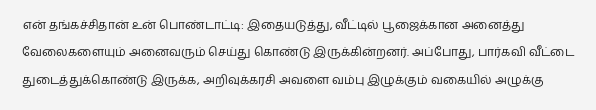என் தங்கச்சிதான் உன் பொண்டாட்டி: இதையடுத்து, வீட்டில் பூஜைக்கான அனைத்து வேலைகளையும் அனைவரும் செய்து கொண்டு இருக்கின்றனர். அப்போது, பார்கவி வீட்டை துடைத்துக்கொண்டு இருக்க, அறிவுக்கரசி அவளை வம்பு இழுக்கும் வகையில் அழுக்கு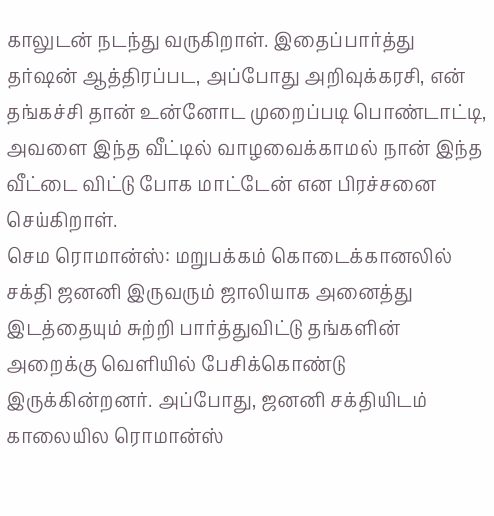காலுடன் நடந்து வருகிறாள். இதைப்பார்த்து தர்ஷன் ஆத்திரப்பட, அப்போது அறிவுக்கரசி, என் தங்கச்சி தான் உன்னோட முறைப்படி பொண்டாட்டி, அவளை இந்த வீட்டில் வாழவைக்காமல் நான் இந்த வீட்டை விட்டு போக மாட்டேன் என பிரச்சனை செய்கிறாள்.
செம ரொமான்ஸ்: மறுபக்கம் கொடைக்கானலில் சக்தி ஜனனி இருவரும் ஜாலியாக அனைத்து இடத்தையும் சுற்றி பார்த்துவிட்டு தங்களின் அறைக்கு வெளியில் பேசிக்கொண்டு இருக்கின்றனர். அப்போது, ஜனனி சக்தியிடம் காலையில ரொமான்ஸ்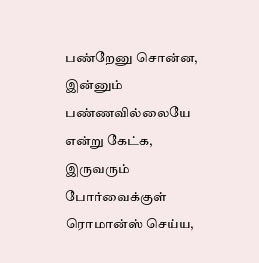பண்றேனு சொன்ன, இன்னும் பண்ணவில்லையே என்று கேட்க, இருவரும் போர்வைக்குள் ரொமான்ஸ் செய்ய,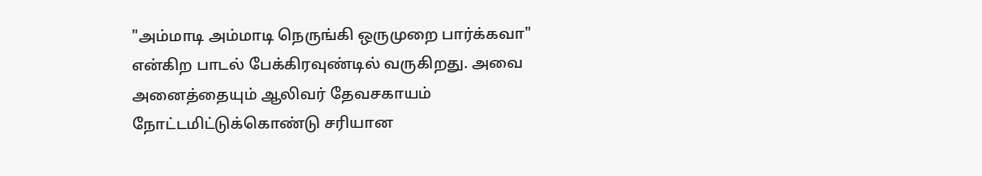"அம்மாடி அம்மாடி நெருங்கி ஒருமுறை பார்க்கவா" என்கிற பாடல் பேக்கிரவுண்டில் வருகிறது. அவை அனைத்தையும் ஆலிவர் தேவசகாயம் நோட்டமிட்டுக்கொண்டு சரியான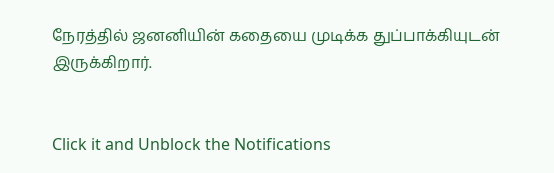நேரத்தில் ஜனனியின் கதையை முடிக்க துப்பாக்கியுடன் இருக்கிறார்.


Click it and Unblock the Notifications